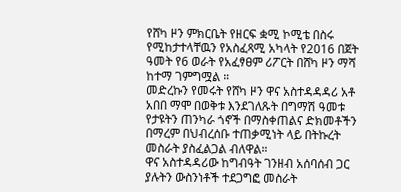የሸካ ዞን ምክርቤት የዘርፍ ቋሚ ኮሚቴ በስሩ የሚከታተላቸዉን የአስፈጻሚ አካላት የ2016 በጀት ዓመት የ6 ወራት የአፈፃፀም ሪፖርት በሸካ ዞን ማሻ ከተማ ገምግሟል ።
መድረኩን የመሩት የሸካ ዞን ዋና አስተዳዳዳሪ አቶ አበበ ማሞ በወቅቱ እንደገለጹት በግማሽ ዓመቱ የታዩትን ጠንካራ ጎኖች በማስቀጠልና ድክመቶችን በማረም በህብረሰቡ ተጠቃሚነት ላይ በትኩረት መስራት ያስፈልጋል ብለዋል።
ዋና አስተዳዳሪው ከግብዓት ገንዘብ አሰባሰብ ጋር ያሉትን ውስንነቶች ተደጋግፎ መስራት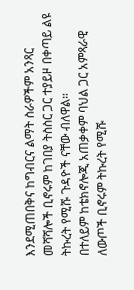እንደሚጠበቅና ከግብርና ልማት ስራዎችም አንጻር መሻሻሎች ቢኖሩም ከገበያ ትስስር ጋር ተያይዞ በቀጣይ ልዩ ትኩረት የሚሹ ጉዳዮች ናቸው ብለዋል።
በተለይም ከቴክኖሎጂ አጠቃቀም ባህል ጋር አምጻራዊ ለውጦች ቢኖሩም ትኩረት የሚሹ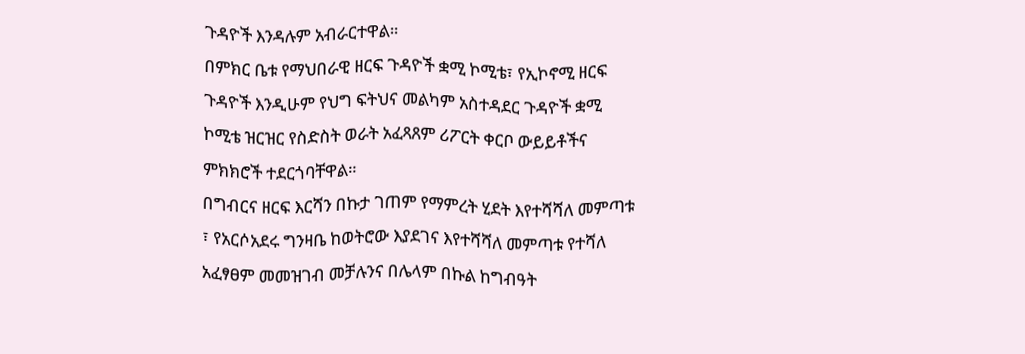ጉዳዮች እንዳሉም አብራርተዋል።
በምክር ቤቱ የማህበራዊ ዘርፍ ጉዳዮች ቋሚ ኮሚቴ፣ የኢኮኖሚ ዘርፍ ጉዳዮች እንዲሁም የህግ ፍትህና መልካም አስተዳደር ጉዳዮች ቋሚ ኮሚቴ ዝርዝር የስድስት ወራት አፈጻጸም ሪፖርት ቀርቦ ውይይቶችና ምክክሮች ተደርጎባቸዋል።
በግብርና ዘርፍ እርሻን በኩታ ገጠም የማምረት ሂደት እየተሻሻለ መምጣቱ ፣ የአርሶአደሩ ግንዛቤ ከወትሮው እያደገና እየተሻሻለ መምጣቱ የተሻለ አፈፃፀም መመዝገብ መቻሉንና በሌላም በኩል ከግብዓት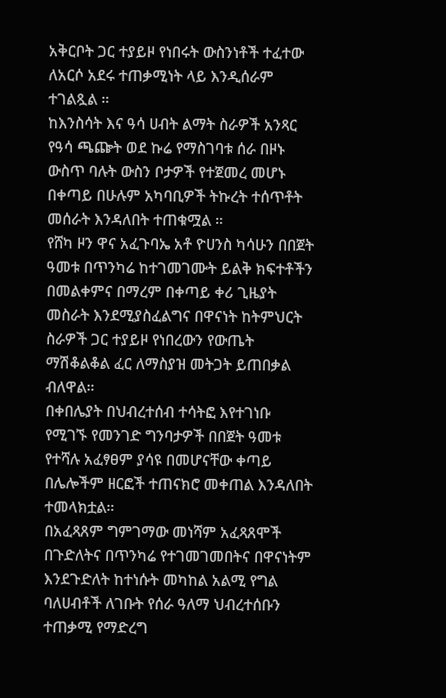አቅርቦት ጋር ተያይዞ የነበሩት ውስንነቶች ተፈተው ለአርሶ አደሩ ተጠቃሚነት ላይ እንዲሰራም ተገልጿል ።
ከእንስሳት እና ዓሳ ሀብት ልማት ስራዎች አንጻር የዓሳ ጫጬት ወደ ኩሬ የማስገባቱ ሰራ በዞኑ ውስጥ ባሉት ውስን ቦታዎች የተጀመረ መሆኑ በቀጣይ በሁሉም አካባቢዎች ትኩረት ተሰጥቶት መሰራት እንዳለበት ተጠቁሟል ።
የሸካ ዞን ዋና አፈጉባኤ አቶ ዮሀንስ ካሳሁን በበጀት ዓመቱ በጥንካሬ ከተገመገሙት ይልቅ ክፍተቶችን በመልቀምና በማረም በቀጣይ ቀሪ ጊዜያት መስራት እንደሚያስፈልግና በዋናነት ከትምህርት ስራዎች ጋር ተያይዞ የነበረውን የውጤት ማሽቆልቆል ፈር ለማስያዝ መትጋት ይጠበቃል ብለዋል።
በቀበሌያት በህብረተሰብ ተሳትፎ እየተገነቡ የሚገኙ የመንገድ ግንባታዎች በበጀት ዓመቱ የተሻሉ አፈፃፀም ያሳዩ በመሆናቸው ቀጣይ በሌሎችም ዘርፎች ተጠናክሮ መቀጠል እንዳለበት ተመላክቷል።
በአፈጻጸም ግምገማው መነሻም አፈጻጸሞች በጉድለትና በጥንካሬ የተገመገመበትና በዋናነትም እንደጉድለት ከተነሱት መካከል አልሚ የግል ባለሀብቶች ለገቡት የሰራ ዓለማ ህብረተሰቡን ተጠቃሚ የማድረግ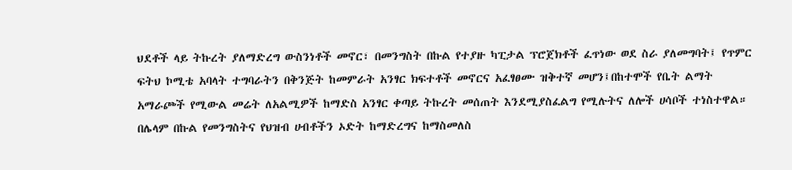ህደቶች ላይ ትኩረት ያለማድረግ ውስንነቶች መኖር፣ በመንግስት በኩል የተያዙ ካፒታል ፕሮጀክቶች ፈጥነው ወደ ስራ ያለመግባት፤ የጥምር ፍትህ ኮሚቴ አባላት ተግባራትን በቅንጅት ከመምራት አንፃር ክፍተቶች መኖርና አፈፃፀሙ ዝቅተኛ መሆን፤በከተሞች የቤት ልማት አማራጮች የሚውል መሬት ለአልሚዎች ከማድስ አንፃር ቀጣይ ትኩረት መሰጠት እንደሚያስፈልግ የሚሉትና ለሎች ሀሳቦች ተነስተዋል።
በሌላም በኩል የመንግስትና የህዝብ ሀብቶችን ኦድት ከማድረግና ከማስመለስ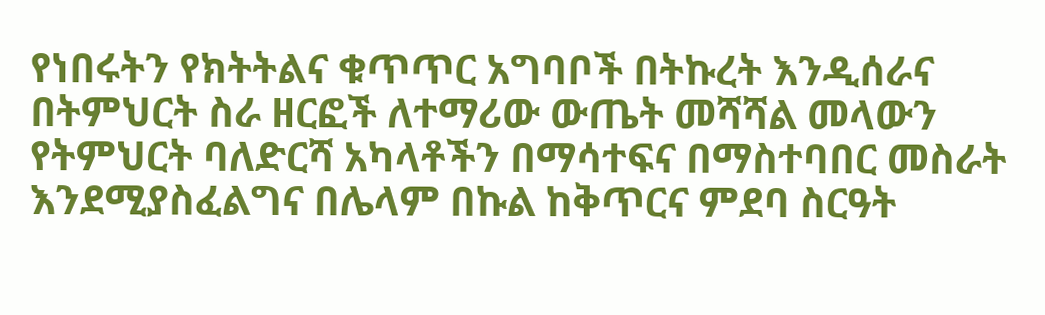የነበሩትን የክትትልና ቁጥጥር አግባቦች በትኩረት እንዲሰራና በትምህርት ስራ ዘርፎች ለተማሪው ውጤት መሻሻል መላውን የትምህርት ባለድርሻ አካላቶችን በማሳተፍና በማስተባበር መስራት እንደሚያስፈልግና በሌላም በኩል ከቅጥርና ምደባ ስርዓት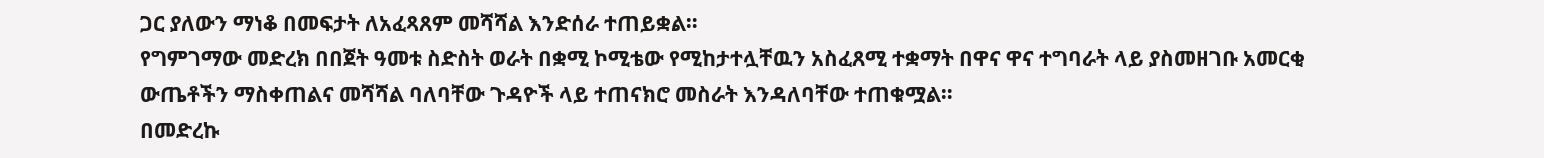ጋር ያለውን ማነቆ በመፍታት ለአፈጻጸም መሻሻል እንድሰራ ተጠይቋል።
የግምገማው መድረክ በበጀት ዓመቱ ስድስት ወራት በቋሚ ኮሚቴው የሚከታተሏቸዉን አስፈጸሚ ተቋማት በዋና ዋና ተግባራት ላይ ያስመዘገቡ አመርቂ ውጤቶችን ማስቀጠልና መሻሻል ባለባቸው ጉዳዮች ላይ ተጠናክሮ መስራት እንዳለባቸው ተጠቁሟል።
በመድረኩ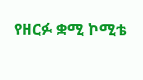የዘርፉ ቋሚ ኮሚቴ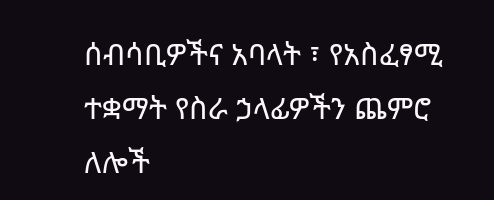ሰብሳቢዎችና አባላት ፣ የአስፈፃሚ ተቋማት የስራ ኃላፊዎችን ጨምሮ ለሎች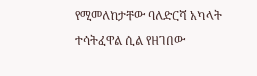የሚመለከታቸው ባለድርሻ አካላት ተሳትፈዋል ሲል የዘገበው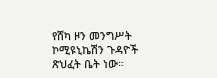የሸካ ዞን መንግሥት ኮሚዩኒኬሽን ጉዳዮች ጽህፈት ቤት ነው።